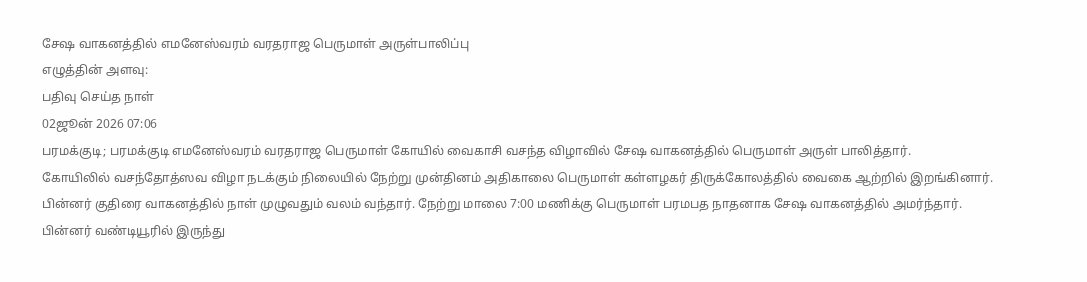சேஷ வாகனத்தில் எமனேஸ்வரம் வரதராஜ பெருமாள் அருள்பாலிப்பு
எழுத்தின் அளவு:
பதிவு செய்த நாள்
02ஜூன் 2026 07:06
பரமக்குடி; பரமக்குடி எமனேஸ்வரம் வரதராஜ பெருமாள் கோயில் வைகாசி வசந்த விழாவில் சேஷ வாகனத்தில் பெருமாள் அருள் பாலித்தார்.
கோயிலில் வசந்தோத்ஸவ விழா நடக்கும் நிலையில் நேற்று முன்தினம் அதிகாலை பெருமாள் கள்ளழகர் திருக்கோலத்தில் வைகை ஆற்றில் இறங்கினார். பின்னர் குதிரை வாகனத்தில் நாள் முழுவதும் வலம் வந்தார். நேற்று மாலை 7:00 மணிக்கு பெருமாள் பரமபத நாதனாக சேஷ வாகனத்தில் அமர்ந்தார். பின்னர் வண்டியூரில் இருந்து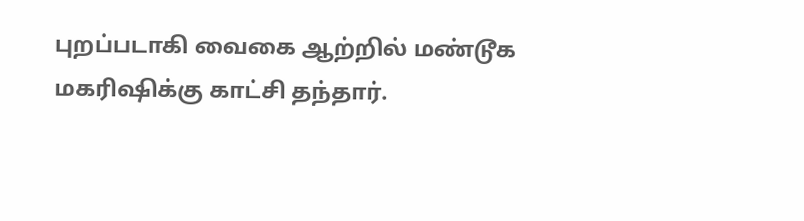புறப்படாகி வைகை ஆற்றில் மண்டூக மகரிஷிக்கு காட்சி தந்தார்.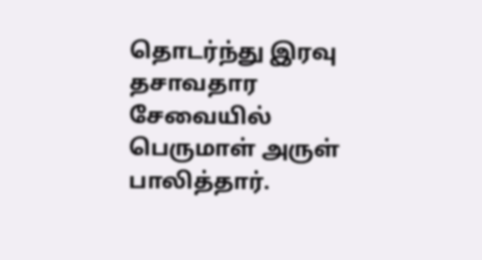தொடர்ந்து இரவு தசாவதார சேவையில் பெருமாள் அருள் பாலித்தார்.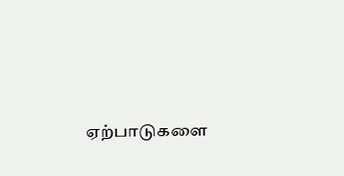ஏற்பாடுகளை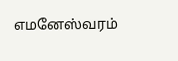எமனேஸ்வரம்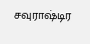சவுராஷ்டிர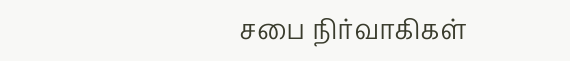சபை நிர்வாகிகள்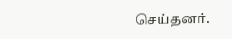செய்தனர்.